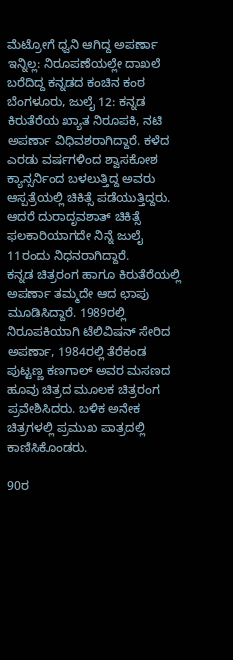ಮೆಟ್ರೋಗೆ ಧ್ವನಿ ಆಗಿದ್ದ ಅಪರ್ಣಾ ಇನ್ನಿಲ್ಲ: ನಿರೂಪಣೆಯಲ್ಲೇ ದಾಖಲೆ ಬರೆದಿದ್ದ ಕನ್ನಡದ ಕಂಚಿನ ಕಂಠ
ಬೆಂಗಳೂರು, ಜುಲೈ 12: ಕನ್ನಡ ಕಿರುತೆರೆಯ ಖ್ಯಾತ ನಿರೂಪಕಿ, ನಟಿ ಅಪರ್ಣಾ ವಿಧಿವಶರಾಗಿದ್ದಾರೆ. ಕಳೆದ ಎರಡು ವರ್ಷಗಳಿಂದ ಶ್ವಾಸಕೋಶ ಕ್ಯಾನ್ಸರ್ನಿಂದ ಬಳಲುತ್ತಿದ್ದ ಅವರು ಆಸ್ಪತ್ರೆಯಲ್ಲಿ ಚಿಕಿತ್ಸೆ ಪಡೆಯುತ್ತಿದ್ದರು. ಆದರೆ ದುರಾದೃವಶಾತ್ ಚಿಕಿತ್ಸೆ ಫಲಕಾರಿಯಾಗದೇ ನಿನ್ನೆ ಜುಲೈ 11ರಂದು ನಿಧನರಾಗಿದ್ದಾರೆ.
ಕನ್ನಡ ಚಿತ್ರರಂಗ ಹಾಗೂ ಕಿರುತೆರೆಯಲ್ಲಿ ಅಪರ್ಣಾ ತಮ್ಮದೇ ಆದ ಛಾಪು ಮೂಡಿಸಿದ್ದಾರೆ. 1989ರಲ್ಲಿ ನಿರೂಪಕಿಯಾಗಿ ಟೆಲಿವಿಷನ್ ಸೇರಿದ ಅಪರ್ಣಾ, 1984ರಲ್ಲಿ ತೆರೆಕಂಡ ಪುಟ್ಟಣ್ಣ ಕಣಗಾಲ್ ಅವರ ಮಸಣದ ಹೂವು ಚಿತ್ರದ ಮೂಲಕ ಚಿತ್ರರಂಗ ಪ್ರವೇಶಿಸಿದರು. ಬಳಿಕ ಅನೇಕ ಚಿತ್ರಗಳಲ್ಲಿ ಪ್ರಮುಖ ಪಾತ್ರದಲ್ಲಿ ಕಾಣಿಸಿಕೊಂಡರು.

90ರ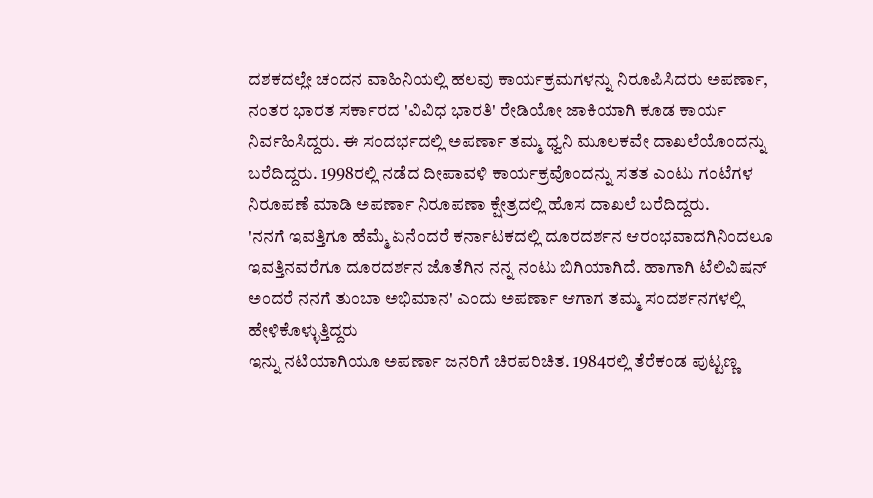ದಶಕದಲ್ಲೇ ಚಂದನ ವಾಹಿನಿಯಲ್ಲಿ ಹಲವು ಕಾರ್ಯಕ್ರಮಗಳನ್ನು ನಿರೂಪಿಸಿದರು ಅಪರ್ಣಾ, ನಂತರ ಭಾರತ ಸರ್ಕಾರದ 'ವಿವಿಧ ಭಾರತಿ' ರೇಡಿಯೋ ಜಾಕಿಯಾಗಿ ಕೂಡ ಕಾರ್ಯ ನಿರ್ವಹಿಸಿದ್ದರು. ಈ ಸಂದರ್ಭದಲ್ಲಿ ಅಪರ್ಣಾ ತಮ್ಮ ಧ್ವನಿ ಮೂಲಕವೇ ದಾಖಲೆಯೊಂದನ್ನು ಬರೆದಿದ್ದರು. 1998ರಲ್ಲಿ ನಡೆದ ದೀಪಾವಳಿ ಕಾರ್ಯಕ್ರವೊಂದನ್ನು ಸತತ ಎಂಟು ಗಂಟೆಗಳ ನಿರೂಪಣೆ ಮಾಡಿ ಅಪರ್ಣಾ ನಿರೂಪಣಾ ಕ್ಷೇತ್ರದಲ್ಲಿ ಹೊಸ ದಾಖಲೆ ಬರೆದಿದ್ದರು.
'ನನಗೆ ಇವತ್ತಿಗೂ ಹೆಮ್ಮೆ ಏನೆಂದರೆ ಕರ್ನಾಟಕದಲ್ಲಿ ದೂರದರ್ಶನ ಆರಂಭವಾದಗಿನಿಂದಲೂ ಇವತ್ತಿನವರೆಗೂ ದೂರದರ್ಶನ ಜೊತೆಗಿನ ನನ್ನ ನಂಟು ಬಿಗಿಯಾಗಿದೆ. ಹಾಗಾಗಿ ಟೆಲಿವಿಷನ್ ಅಂದರೆ ನನಗೆ ತುಂಬಾ ಅಭಿಮಾನ' ಎಂದು ಅಪರ್ಣಾ ಆಗಾಗ ತಮ್ಮ ಸಂದರ್ಶನಗಳಲ್ಲಿ ಹೇಳಿಕೊಳ್ಳುತ್ತಿದ್ದರು
ಇನ್ನು ನಟಿಯಾಗಿಯೂ ಅಪರ್ಣಾ ಜನರಿಗೆ ಚಿರಪರಿಚಿತ. 1984ರಲ್ಲಿ ತೆರೆಕಂಡ ಪುಟ್ಟಣ್ಣ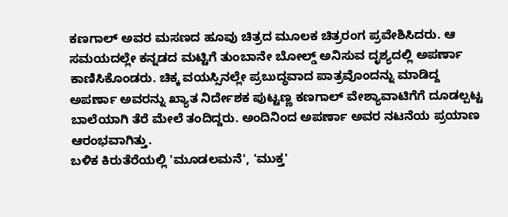ಕಣಗಾಲ್ ಅವರ ಮಸಣದ ಹೂವು ಚಿತ್ರದ ಮೂಲಕ ಚಿತ್ರರಂಗ ಪ್ರವೇಶಿಸಿದರು. ಆ ಸಮಯದಲ್ಲೇ ಕನ್ನಡದ ಮಟ್ಟಿಗೆ ತುಂಬಾನೇ ಬೋಲ್ಡ್ ಅನಿಸುವ ದೃಶ್ಯದಲ್ಲಿ ಅಪರ್ಣಾ ಕಾಣಿಸಿಕೊಂಡರು. ಚಿಕ್ಕ ವಯಸ್ಸಿನಲ್ಲೇ ಪ್ರಬುದ್ಧವಾದ ಪಾತ್ರವೊಂದನ್ನು ಮಾಡಿದ್ದ ಅಪರ್ಣಾ ಅವರನ್ನು ಖ್ಯಾತ ನಿರ್ದೇಶಕ ಪುಟ್ಟಣ್ಣ ಕಣಗಾಲ್ ವೇಶ್ಯಾವಾಟಿಗೆಗೆ ದೂಡಲ್ಪಟ್ಟ ಬಾಲೆಯಾಗಿ ತೆರೆ ಮೇಲೆ ತಂದಿದ್ದರು. ಅಂದಿನಿಂದ ಅಪರ್ಣಾ ಅವರ ನಟನೆಯ ಪ್ರಯಾಣ ಆರಂಭವಾಗಿತ್ತು.
ಬಳಿಕ ಕಿರುತೆರೆಯಲ್ಲಿ 'ಮೂಡಲಮನೆ', 'ಮುಕ್ತ'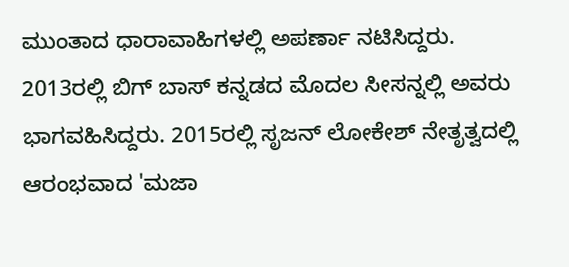ಮುಂತಾದ ಧಾರಾವಾಹಿಗಳಲ್ಲಿ ಅಪರ್ಣಾ ನಟಿಸಿದ್ದರು. 2013ರಲ್ಲಿ ಬಿಗ್ ಬಾಸ್ ಕನ್ನಡದ ಮೊದಲ ಸೀಸನ್ನಲ್ಲಿ ಅವರು ಭಾಗವಹಿಸಿದ್ದರು. 2015ರಲ್ಲಿ ಸೃಜನ್ ಲೋಕೇಶ್ ನೇತೃತ್ವದಲ್ಲಿ ಆರಂಭವಾದ 'ಮಜಾ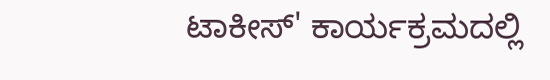ಟಾಕೀಸ್' ಕಾರ್ಯಕ್ರಮದಲ್ಲಿ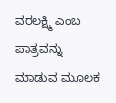ವರಲಕ್ಷ್ಮಿ ಎಂಬ ಪಾತ್ರವನ್ನು ಮಾಡುವ ಮೂಲಕ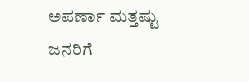ಅಪರ್ಣಾ ಮತ್ತಷ್ಟು ಜನರಿಗೆ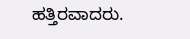ಹತ್ತಿರವಾದರು.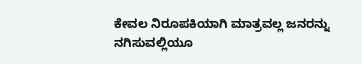ಕೇವಲ ನಿರೂಪಕಿಯಾಗಿ ಮಾತ್ರವಲ್ಲ ಜನರನ್ನು ನಗಿಸುವಲ್ಲಿಯೂ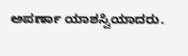ಅಪರ್ಣಾ ಯಾಶಸ್ವಿಯಾದರು.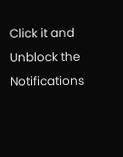Click it and Unblock the Notifications